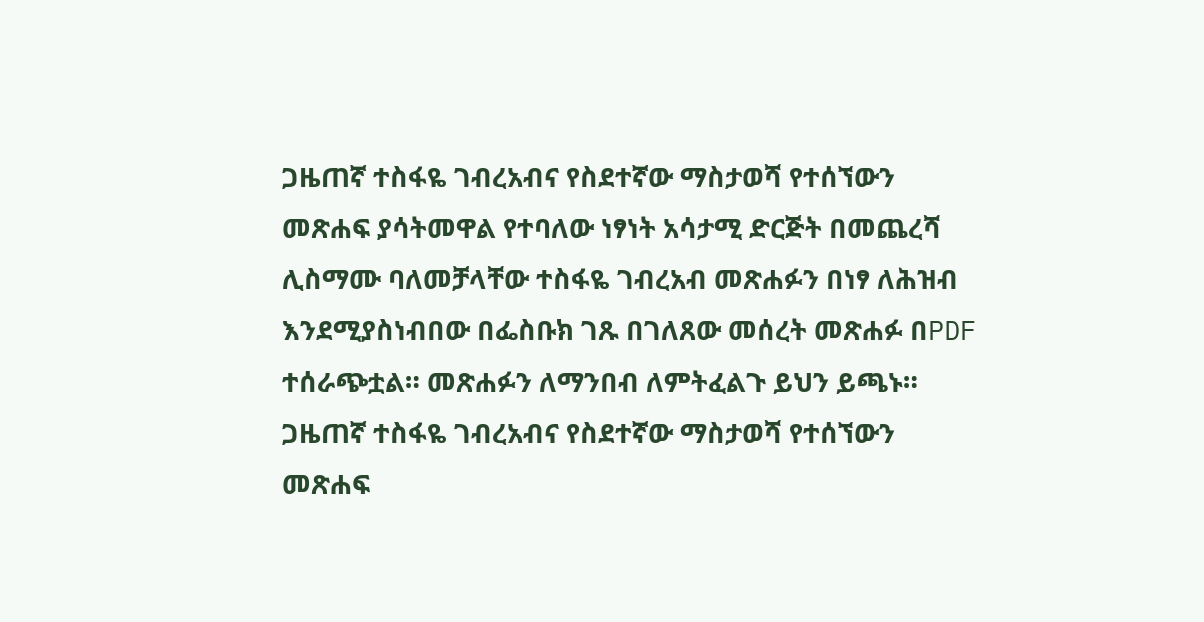ጋዜጠኛ ተስፋዬ ገብረአብና የስደተኛው ማስታወሻ የተሰኘውን መጽሐፍ ያሳትመዋል የተባለው ነፃነት አሳታሚ ድርጅት በመጨረሻ ሊስማሙ ባለመቻላቸው ተስፋዬ ገብረአብ መጽሐፉን በነፃ ለሕዝብ እንደሚያስነብበው በፌስቡክ ገጹ በገለጸው መሰረት መጽሐፉ በPDF ተሰራጭቷል። መጽሐፉን ለማንበብ ለምትፈልጉ ይህን ይጫኑ።
ጋዜጠኛ ተስፋዬ ገብረአብና የስደተኛው ማስታወሻ የተሰኘውን መጽሐፍ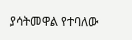ያሳትመዋል የተባለው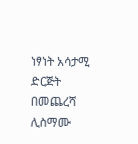ነፃነት አሳታሚ ድርጅት በመጨረሻ ሊስማሙ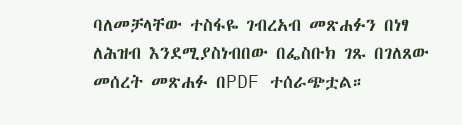ባለመቻላቸው ተስፋዬ ገብረአብ መጽሐፉን በነፃ ለሕዝብ እንደሚያስነብበው በፌስቡክ ገጹ በገለጸው መሰረት መጽሐፉ በPDF ተሰራጭቷል።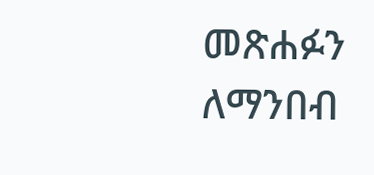መጽሐፉን ለማንበብ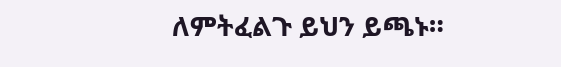ለምትፈልጉ ይህን ይጫኑ።